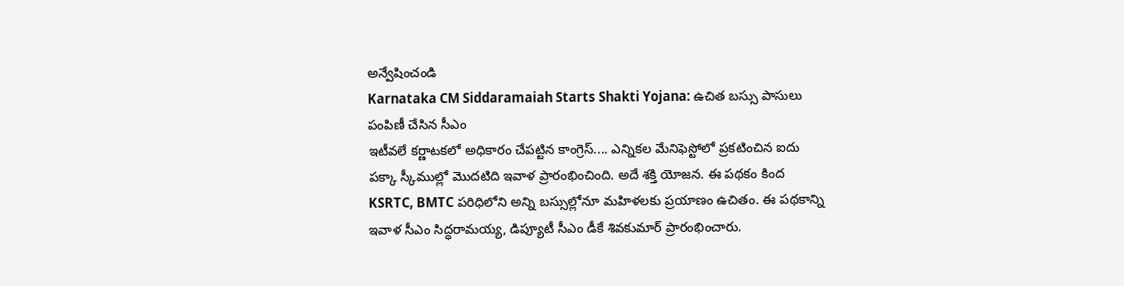అన్వేషించండి
Karnataka CM Siddaramaiah Starts Shakti Yojana: ఉచిత బస్సు పాసులు పంపిణీ చేసిన సీఎం
ఇటీవలే కర్ణాటకలో అధికారం చేపట్టిన కాంగ్రెస్.... ఎన్నికల మేనిఫెస్టోలో ప్రకటించిన ఐదు పక్కా స్కీముల్లో మొదటిది ఇవాళ ప్రారంభించింది. అదే శక్తి యోజన. ఈ పథకం కింద KSRTC, BMTC పరిధిలోని అన్ని బస్సుల్లోనూ మహిళలకు ప్రయాణం ఉచితం. ఈ పథకాన్ని ఇవాళ సీఎం సిద్ధరామయ్య, డిప్యూటీ సీఎం డీకే శివకుమార్ ప్రారంభించారు.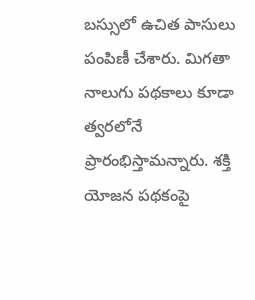బస్సులో ఉచిత పాసులు పంపిణీ చేశారు. మిగతా నాలుగు పథకాలు కూడా త్వరలోనే ప్రారంభిస్తామన్నారు. శక్తి యోజన పథకంపై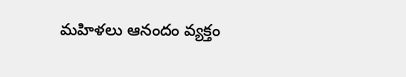మహిళలు ఆనందం వ్యక్తం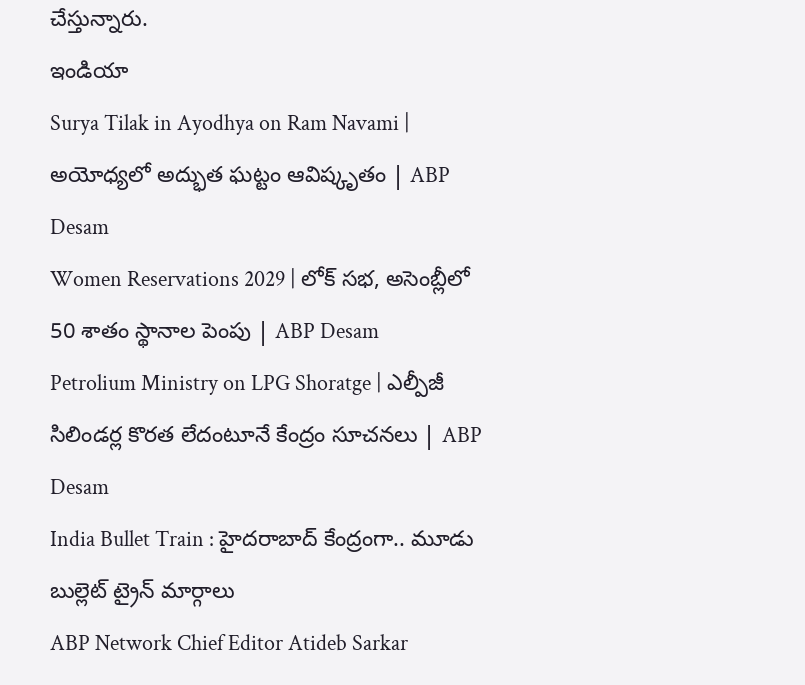చేస్తున్నారు.
ఇండియా
Surya Tilak in Ayodhya on Ram Navami | అయోధ్యలో అద్భుత ఘట్టం ఆవిష్కృతం | ABP Desam
Women Reservations 2029 | లోక్ సభ, అసెంబ్లీలో 50 శాతం స్థానాల పెంపు | ABP Desam
Petrolium Ministry on LPG Shoratge | ఎల్పీజీ సిలిండర్ల కొరత లేదంటూనే కేంద్రం సూచనలు | ABP Desam
India Bullet Train : హైదరాబాద్ కేంద్రంగా.. మూడు బుల్లెట్ ట్రైన్ మార్గాలు
ABP Network Chief Editor Atideb Sarkar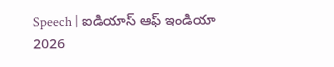Speech | ఐడియాస్ ఆఫ్ ఇండియా 2026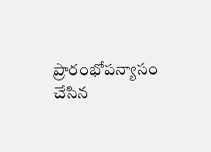ప్రారంభోపన్యాసం చేసిన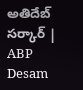అతిదేబ్ సర్కార్ | ABP Desam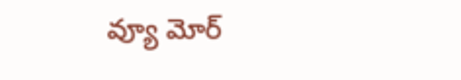వ్యూ మోర్